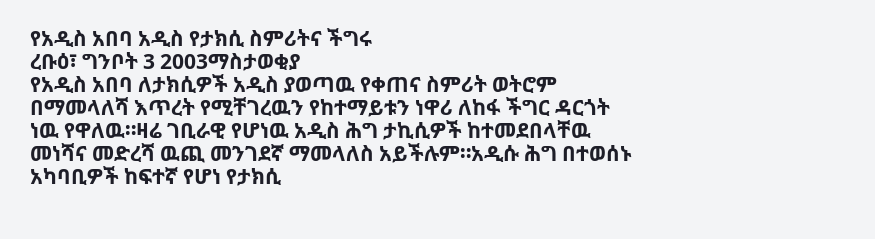የአዲስ አበባ አዲስ የታክሲ ስምሪትና ችግሩ
ረቡዕ፣ ግንቦት 3 2003ማስታወቂያ
የአዲስ አበባ ለታክሲዎች አዲስ ያወጣዉ የቀጠና ስምሪት ወትሮም በማመላለሻ እጥረት የሚቸገረዉን የከተማይቱን ነዋሪ ለከፋ ችግር ዳርጎት ነዉ የዋለዉ።ዛሬ ገቢራዊ የሆነዉ አዲስ ሕግ ታኪሲዎች ከተመደበላቸዉ መነሻና መድረሻ ዉጪ መንገደኛ ማመላለስ አይችሉም።አዲሱ ሕግ በተወሰኑ አካባቢዎች ከፍተኛ የሆነ የታክሲ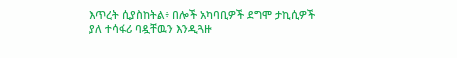እጥረት ሲያስከትል፥ በሎች አካባቢዎች ደግሞ ታኪሲዎች ያለ ተሳፋሪ ባዷቸዉን እንዲጓዙ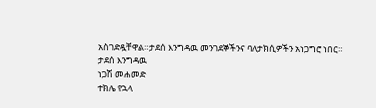አስገድዷቸዋል።ታደሰ እንግዳዉ መንገደኞችንና ባለታክሲዎችን አነጋግሮ ነበር።
ታደሰ እንግዳዉ
ነጋሽ መሐመድ
ተክሌ የኋላ